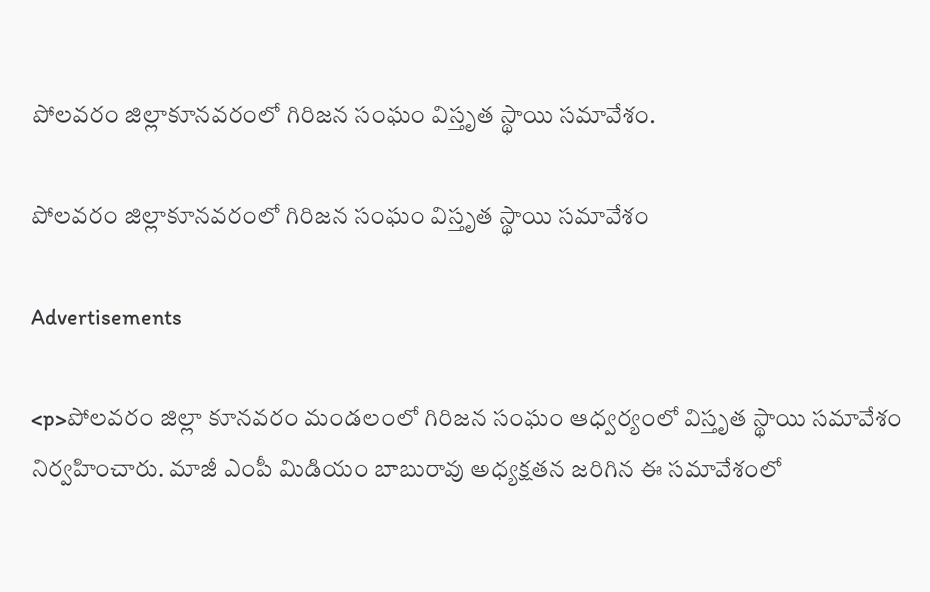పోలవరం జిల్లాకూనవరంలో గిరిజన సంఘం విస్తృత స్థాయి సమావేశం.

పోలవరం జిల్లాకూనవరంలో గిరిజన సంఘం విస్తృత స్థాయి సమావేశం

Advertisements

<p>పోలవరం జిల్లా కూనవరం మండలంలో గిరిజన సంఘం ఆధ్వర్యంలో విస్తృత స్థాయి సమావేశం నిర్వహించారు. మాజీ ఎంపీ మిడియం బాబురావు అధ్యక్షతన జరిగిన ఈ సమావేశంలో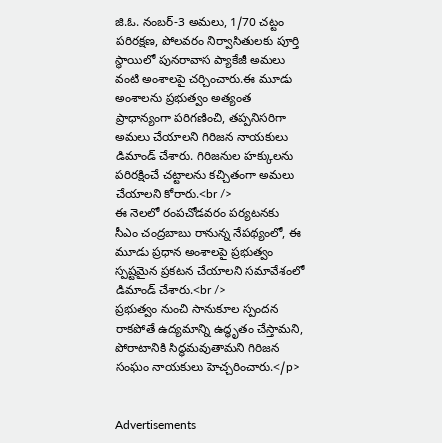జి.ఓ. నంబర్-3 అమలు, 1/70 చట్టం పరిరక్షణ, పోలవరం నిర్వాసితులకు పూర్తి స్థాయిలో పునరావాస ప్యాకేజీ అమలు వంటి అంశాలపై చర్చించారు.ఈ మూడు అంశాలను ప్రభుత్వం అత్యంత ప్రాధాన్యంగా పరిగణించి, తప్పనిసరిగా అమలు చేయాలని గిరిజన నాయకులు డిమాండ్ చేశారు. గిరిజనుల హక్కులను పరిరక్షించే చట్టాలను కచ్చితంగా అమలు చేయాలని కోరారు.<br />
ఈ నెలలో రంపచోడవరం పర్యటనకు సీఎం చంద్రబాబు రానున్న నేపథ్యంలో, ఈ మూడు ప్రధాన అంశాలపై ప్రభుత్వం స్పష్టమైన ప్రకటన చేయాలని సమావేశంలో డిమాండ్ చేశారు.<br />
ప్రభుత్వం నుంచి సానుకూల స్పందన రాకపోతే ఉద్యమాన్ని ఉద్ధృతం చేస్తామని, పోరాటానికి సిద్ధమవుతామని గిరిజన సంఘం నాయకులు హెచ్చరించారు.</p>


Advertisements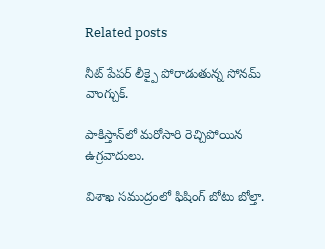Related posts

నీట్ పేపర్ లీక్పై పోరాడుతున్న సోనమ్ వాంగ్చుక్.

పాకిస్తాన్‌లో మరోసారి రెచ్చిపోయిన ఉగ్రవాదులు.

విశాఖ సముద్రంలో ఫిషింగ్ బోటు బోల్తా.